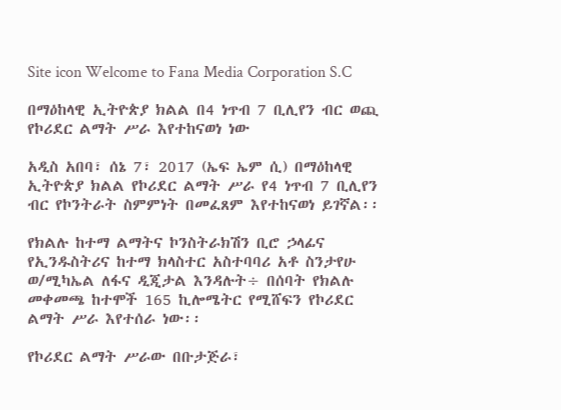Site icon Welcome to Fana Media Corporation S.C

በማዕከላዊ ኢትዮጵያ ክልል በ4 ነጥብ 7 ቢሊየን ብር ወጪ የኮሪደር ልማት ሥራ እየተከናወነ ነው

አዲስ አበባ፣ ሰኔ 7፣ 2017 (ኤፍ ኤም ሲ) በማዕከላዊ ኢትዮጵያ ክልል የኮሪደር ልማት ሥራ የ4 ነጥብ 7 ቢሊየን ብር የኮንትራት ስምምነት በመፈጸም እየተከናወነ ይገኛል፡፡

የክልሉ ከተማ ልማትና ኮንስትራክሽን ቢሮ ኃላፊና የኢንዱስትሪና ከተማ ክላስተር አስተባባሪ አቶ ስንታየሁ ወ/ሚካኤል ለፋና ዲጂታል እንዳሉት÷ በሰባት የክልሉ መቀመጫ ከተሞች 165 ኪሎሜትር የሚሸፍን የኮሪደር ልማት ሥራ እየተሰራ ነው፡፡

የኮሪደር ልማት ሥራው በቡታጅራ፣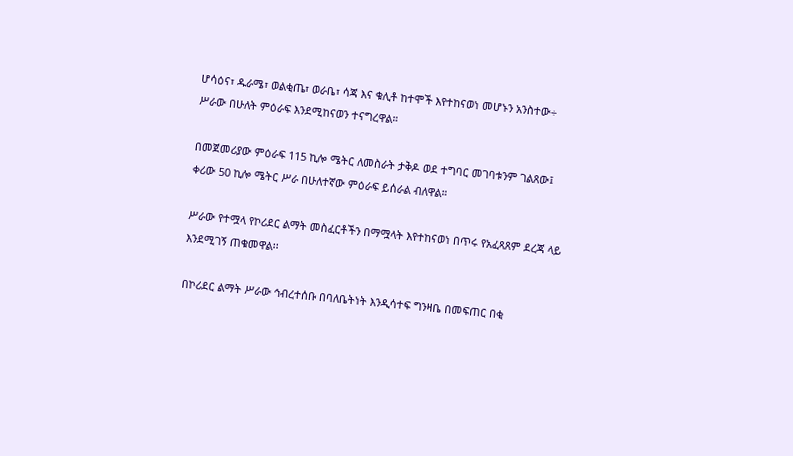ሆሳዕና፣ ዱራሜ፣ ወልቂጤ፣ ወራቤ፣ ሳጃ እና ቁሊቶ ከተሞች እየተከናወነ መሆኑን አንስተው÷ ሥራው በሁለት ምዕራፍ እንደሚከናወን ተናግረዋል።

በመጀመሪያው ምዕራፍ 115 ኪሎ ሜትር ለመስራት ታቅዶ ወደ ተግባር መገባቱንም ገልጸው፤ ቀሪው 50 ኪሎ ሜትር ሥራ በሁለተኛው ምዕራፍ ይሰራል ብለዋል።

ሥራው የተሟላ የኮሪደር ልማት መስፈርቶችን በማሟላት እየተከናወነ በጥሩ የአፈጻጸም ደረጃ ላይ እንደሚገኝ ጠቁመዋል፡፡

በኮሪደር ልማት ሥራው ኅብረተሰቡ በባለቤትነት እንዲሳተፍ ግንዛቤ በመፍጠር በቂ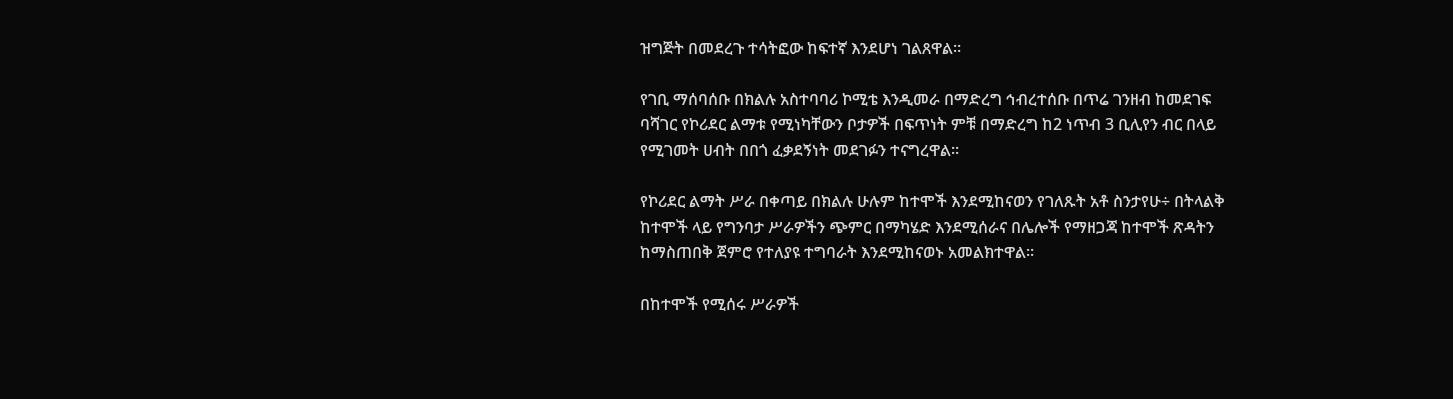ዝግጅት በመደረጉ ተሳትፎው ከፍተኛ እንደሆነ ገልጸዋል።

የገቢ ማሰባሰቡ በክልሉ አስተባባሪ ኮሚቴ እንዲመራ በማድረግ ኅብረተሰቡ በጥሬ ገንዘብ ከመደገፍ ባሻገር የኮሪደር ልማቱ የሚነካቸውን ቦታዎች በፍጥነት ምቹ በማድረግ ከ2 ነጥብ 3 ቢሊየን ብር በላይ የሚገመት ሀብት በበጎ ፈቃደኝነት መደገፉን ተናግረዋል፡፡

የኮሪደር ልማት ሥራ በቀጣይ በክልሉ ሁሉም ከተሞች እንደሚከናወን የገለጹት አቶ ስንታየሁ÷ በትላልቅ ከተሞች ላይ የግንባታ ሥራዎችን ጭምር በማካሄድ እንደሚሰራና በሌሎች የማዘጋጃ ከተሞች ጽዳትን ከማስጠበቅ ጀምሮ የተለያዩ ተግባራት እንደሚከናወኑ አመልክተዋል፡፡

በከተሞች የሚሰሩ ሥራዎች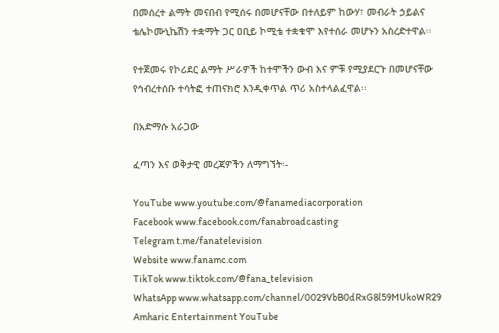በመሰረተ ልማት መናበብ የሚሰሩ በመሆናቸው በተለይም ከውሃ፣ መብራት ኃይልና ቴሌኮሙኒኬሽን ተቋማት ጋር ዐቢይ ኮሚቴ ተቋቁሞ እየተሰራ መሆኑን አስረድተዋል፡፡

የተጀመሩ የኮሪደር ልማት ሥራዎች ከተሞችን ውብ እና ምቹ የሚያደርጉ በመሆናቸው የኅብረተሰቡ ተሳትፎ ተጠናክሮ እንዲቀጥል ጥሪ አስተላልፈዋል፡፡

በአድማሱ አራጋው

ፈጣን እና ወቅታዊ መረጃዎችን ለማግኘት፡-

YouTube www.youtube.com/@fanamediacorporation
Facebook www.facebook.com/fanabroadcasting
Telegram t.me/fanatelevision
Website www.fanamc.com
TikTok www.tiktok.com/@fana_television
WhatsApp www.whatsapp.com/channel/0029VbB0dRxG8l59MUkoWR29
Amharic Entertainment YouTube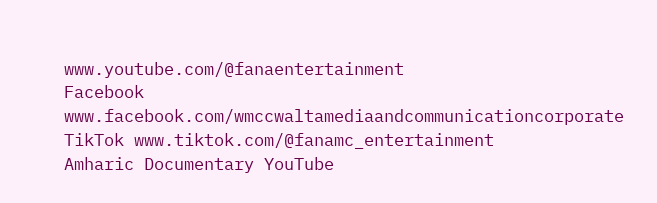www.youtube.com/@fanaentertainment
Facebook www.facebook.com/wmccwaltamediaandcommunicationcorporate
TikTok www.tiktok.com/@fanamc_entertainment
Amharic Documentary YouTube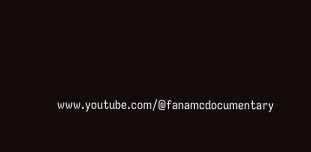www.youtube.com/@fanamcdocumentary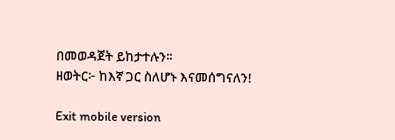በመወዳጀት ይከታተሉን፡፡
ዘወትር፦ ከእኛ ጋር ስለሆኑ እናመሰግናለን!

Exit mobile version